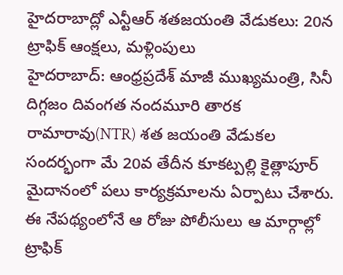హైదరాబాద్లో ఎన్టీఆర్ శతజయంతి వేడుకలు: 20న ట్రాఫిక్ ఆంక్షలు, మళ్లింపులు
హైదరాబాద్: ఆంధ్రప్రదేశ్ మాజీ ముఖ్యమంత్రి, సినీ దిగ్గజం దివంగత నందమూరి తారక రామారావు(NTR) శత జయంతి వేడుకల సందర్భంగా మే 20వ తేదీన కూకట్పల్లి కైత్లాపూర్ మైదానంలో పలు కార్యక్రమాలను ఏర్పాటు చేశారు. ఈ నేపథ్యంలోనే ఆ రోజు పోలీసులు ఆ మార్గాల్లో ట్రాఫిక్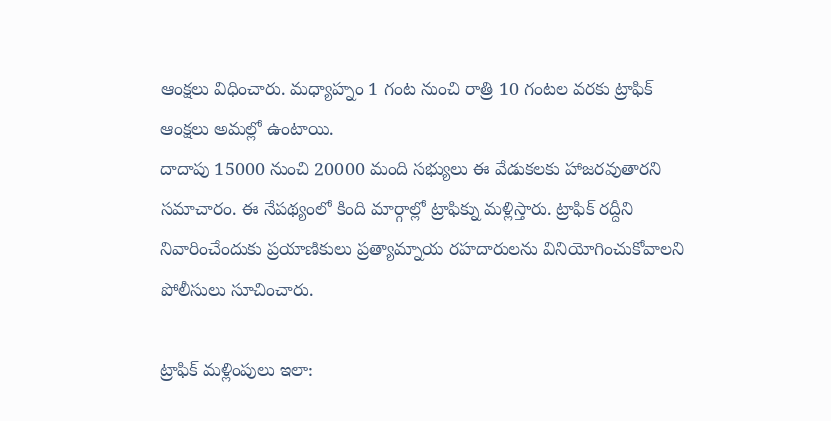ఆంక్షలు విధించారు. మధ్యాహ్నం 1 గంట నుంచి రాత్రి 10 గంటల వరకు ట్రాఫిక్ ఆంక్షలు అమల్లో ఉంటాయి.
దాదాపు 15000 నుంచి 20000 మంది సభ్యులు ఈ వేడుకలకు హాజరవుతారని సమాచారం. ఈ నేపథ్యంలో కింది మార్గాల్లో ట్రాఫిక్ను మళ్లిస్తారు. ట్రాఫిక్ రద్దీని నివారించేందుకు ప్రయాణికులు ప్రత్యామ్నాయ రహదారులను వినియోగించుకోవాలని పోలీసులు సూచించారు.

ట్రాఫిక్ మళ్లింపులు ఇలా: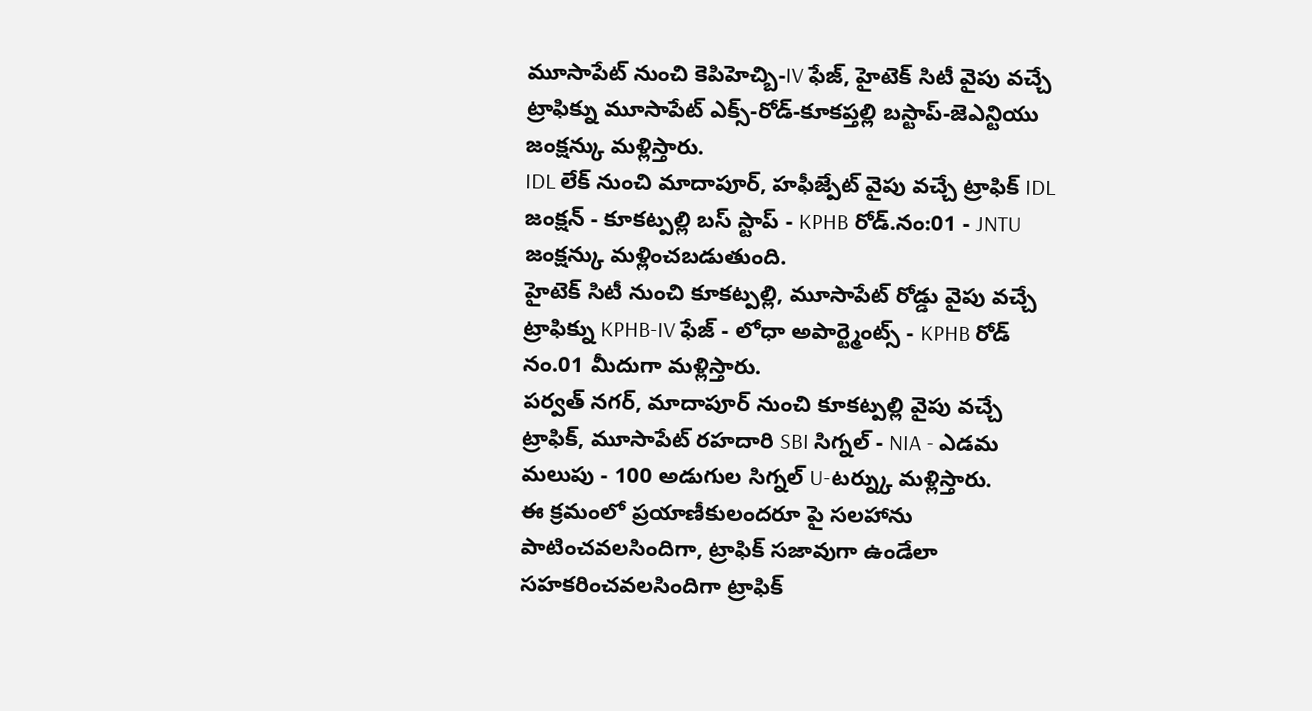మూసాపేట్ నుంచి కెపిహెచ్బి-IV ఫేజ్, హైటెక్ సిటీ వైపు వచ్చే ట్రాఫిక్ను మూసాపేట్ ఎక్స్-రోడ్-కూకప్తల్లి బస్టాప్-జెఎన్టియు జంక్షన్కు మళ్లిస్తారు.
IDL లేక్ నుంచి మాదాపూర్, హఫీజ్పేట్ వైపు వచ్చే ట్రాఫిక్ IDL జంక్షన్ - కూకట్పల్లి బస్ స్టాప్ - KPHB రోడ్.నం:01 - JNTU జంక్షన్కు మళ్లించబడుతుంది.
హైటెక్ సిటీ నుంచి కూకట్పల్లి, మూసాపేట్ రోడ్డు వైపు వచ్చే ట్రాఫిక్ను KPHB-IV ఫేజ్ - లోధా అపార్ట్మెంట్స్ - KPHB రోడ్ నం.01 మీదుగా మళ్లిస్తారు.
పర్వత్ నగర్, మాదాపూర్ నుంచి కూకట్పల్లి వైపు వచ్చే ట్రాఫిక్, మూసాపేట్ రహదారి SBI సిగ్నల్ - NIA - ఎడమ మలుపు - 100 అడుగుల సిగ్నల్ U-టర్న్కు మళ్లిస్తారు.
ఈ క్రమంలో ప్రయాణీకులందరూ పై సలహాను పాటించవలసిందిగా, ట్రాఫిక్ సజావుగా ఉండేలా సహకరించవలసిందిగా ట్రాఫిక్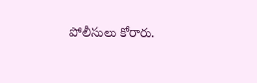పోలీసులు కోరారు.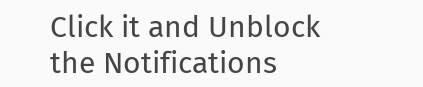Click it and Unblock the Notifications